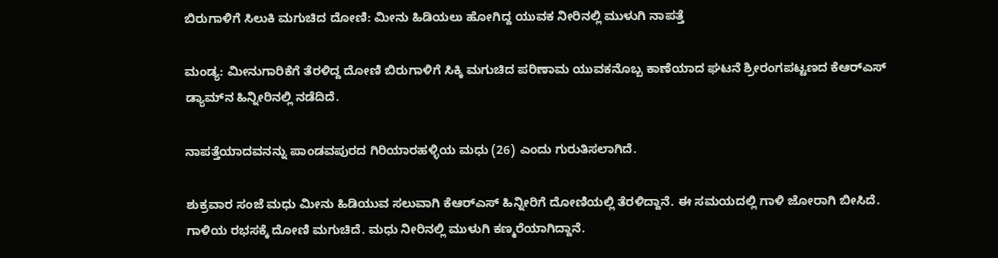ಬಿರುಗಾಳಿಗೆ ಸಿಲುಕಿ ಮಗುಚಿದ ದೋಣಿ: ಮೀನು ಹಿಡಿಯಲು ಹೋಗಿದ್ದ ಯುವಕ ನೀರಿನಲ್ಲಿ ಮುಳುಗಿ ನಾಪತ್ತೆ

ಮಂಡ್ಯ: ಮೀನುಗಾರಿಕೆಗೆ ‌ತೆರಳಿದ್ದ ದೋಣಿ ಬಿರುಗಾಳಿಗೆ‌ ಸಿಕ್ಕಿ ಮಗುಚಿದ ಪರಿಣಾಮ ಯುವಕನೊಬ್ಬ ಕಾಣೆಯಾದ ಘಟನೆ ಶ್ರೀರಂಗಪಟ್ಟಣದ ಕೆಆರ್‌ಎಸ್ ಡ್ಯಾಮ್‌ನ ಹಿನ್ನೀರಿನಲ್ಲಿ ನಡೆದಿದೆ.

ನಾಪತ್ತೆಯಾದವನನ್ನು ‌ಪಾಂಡವಪುರದ ಗಿರಿಯಾರಹಳ್ಳಿಯ ಮಧು (26) ಎಂದು ಗುರುತಿಸಲಾಗಿದೆ.

ಶುಕ್ರವಾರ ಸಂಜೆ ಮಧು ಮೀನು ಹಿಡಿಯುವ ಸಲುವಾಗಿ ಕೆಆರ್‌ಎಸ್‌ ಹಿನ್ನೀರಿಗೆ ದೋಣಿಯಲ್ಲಿ ತೆರಳಿದ್ದಾನೆ. ಈ ಸಮಯದಲ್ಲಿ ಗಾಳಿ ಜೋರಾಗಿ ಬೀಸಿದೆ. ಗಾಳಿಯ ರಭಸಕ್ಕೆ ದೋಣಿ ಮಗುಚಿದೆ. ಮಧು ನೀರಿನಲ್ಲಿ ಮುಳುಗಿ ಕಣ್ಮರೆಯಾಗಿದ್ದಾನೆ.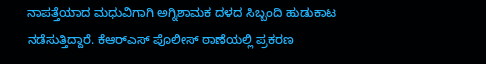ನಾಪತ್ತೆಯಾದ ಮಧುವಿಗಾಗಿ ಅಗ್ನಿಶಾಮಕ ದಳದ ಸಿಬ್ಬಂದಿ ಹುಡುಕಾಟ ನಡೆಸುತ್ತಿದ್ದಾರೆ. ಕೆ‌ಆರ್‌ಎಸ್ ಪೊಲೀಸ್ ಠಾಣೆಯಲ್ಲಿ ಪ್ರಕರಣ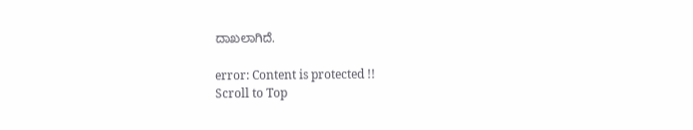ದಾಖಲಾಗಿದೆ.

error: Content is protected !!
Scroll to Top